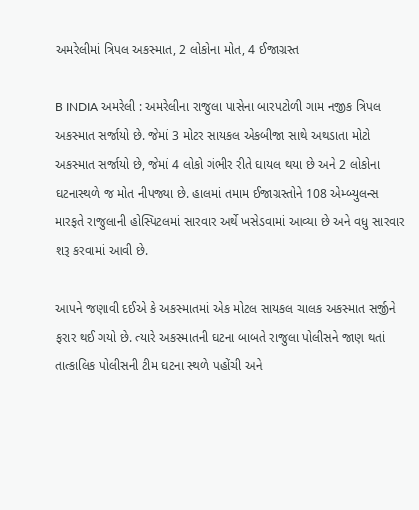અમરેલીમાં ત્રિપલ અકસ્માત, 2 લોકોના મોત, 4 ઈજાગ્રસ્ત

B INDIA અમરેલી : અમરેલીના રાજુલા પાસેના બારપટોળી ગામ નજીક ત્રિપલ અકસ્માત સર્જાયો છે. જેમાં 3 મોટર સાયકલ એકબીજા સાથે અથડાતા મોટો અકસ્માત સર્જાયો છે, જેમાં 4 લોકો ગંભીર રીતે ઘાયલ થયા છે અને 2 લોકોના ઘટનાસ્થળે જ મોત નીપજ્યા છે. હાલમાં તમામ ઈજાગ્રસ્તોને 108 એમ્બ્યુલન્સ મારફતે રાજુલાની હોસ્પિટલમાં સારવાર અર્થે ખસેડવામાં આવ્યા છે અને વધુ સારવાર શરૂ કરવામાં આવી છે.

આપને જણાવી દઈએ કે અકસ્માતમાં એક મોટલ સાયકલ ચાલક અકસ્માત સર્જીને ફરાર થઈ ગયો છે. ત્યારે અકસ્માતની ઘટના બાબતે રાજુલા પોલીસને જાણ થતાં તાત્કાલિક પોલીસની ટીમ ઘટના સ્થળે પહોંચી અને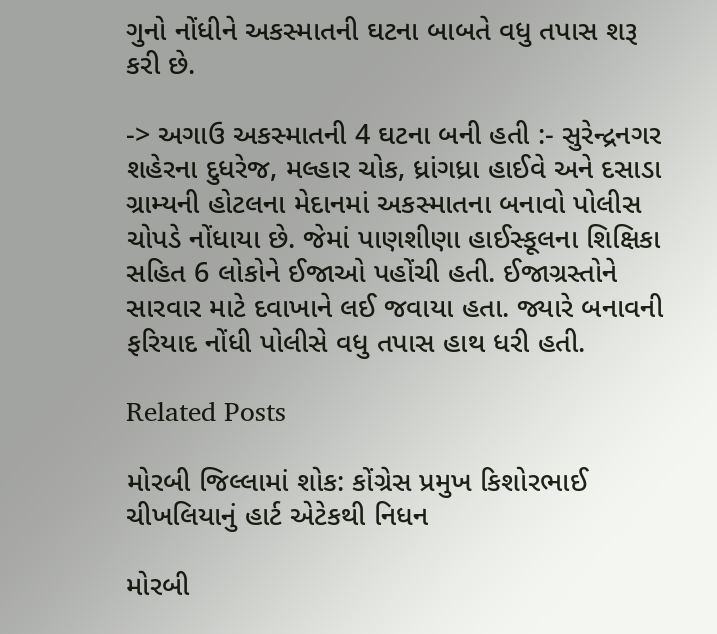ગુનો નોંધીને અકસ્માતની ઘટના બાબતે વધુ તપાસ શરૂ કરી છે.

-> અગાઉ અકસ્માતની 4 ઘટના બની હતી :- સુરેન્દ્રનગર શહેરના દુધરેજ, મલ્હાર ચોક, ધ્રાંગધ્રા હાઈવે અને દસાડા ગ્રામ્યની હોટલના મેદાનમાં અકસ્માતના બનાવો પોલીસ ચોપડે નોંધાયા છે. જેમાં પાણશીણા હાઈસ્કૂલના શિક્ષિકા સહિત 6 લોકોને ઈજાઓ પહોંચી હતી. ઈજાગ્રસ્તોને સારવાર માટે દવાખાને લઈ જવાયા હતા. જ્યારે બનાવની ફરિયાદ નોંધી પોલીસે વધુ તપાસ હાથ ધરી હતી.

Related Posts

મોરબી જિલ્લામાં શોક: કોંગ્રેસ પ્રમુખ કિશોરભાઈ ચીખલિયાનું હાર્ટ એટેકથી નિધન

મોરબી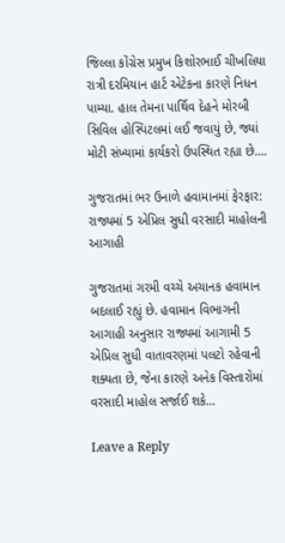જિલ્લા કોંગ્રેસ પ્રમુખ કિશોરભાઈ ચીખલિયા રાત્રી દરમિયાન હાર્ટ એટેકના કારણે નિધન પામ્યા. હાલ તેમના પાર્થિવ દેહને મોરબી સિવિલ હોસ્પિટલમાં લઈ જવાયું છે, જ્યાં મોટી સંખ્યામાં કાર્યકરો ઉપસ્થિત રહ્યા છે.…

ગુજરાતમાં ભર ઉનાળે હવામાનમાં ફેરફાર: રાજ્યમાં 5 એપ્રિલ સુધી વરસાદી માહોલની આગાહી

ગુજરાતમાં ગરમી વચ્ચે અચાનક હવામાન બદલાઈ રહ્યું છે. હવામાન વિભાગની આગાહી અનુસાર રાજ્યમાં આગામી 5 એપ્રિલ સુધી વાતાવરણમાં પલટો રહેવાની શક્યતા છે, જેના કારણે અનેક વિસ્તારોમાં વરસાદી માહોલ સર્જાઈ શકે…

Leave a Reply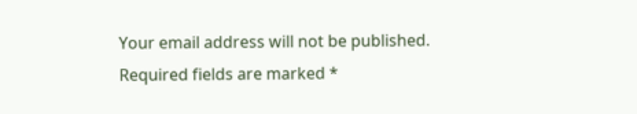Your email address will not be published. Required fields are marked *